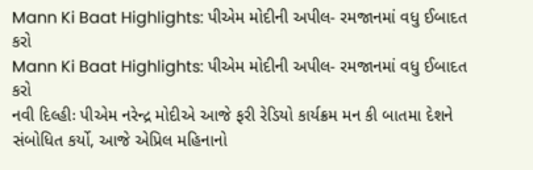Mann Ki Baat Highlights: પીએમ મોદીની અપીલ- રમજાનમાં વધુ ઈબાદત કરો
Mann Ki Baat Highlights: પીએમ મોદીની અપીલ- રમજાનમાં વધુ ઈબાદત કરો
નવી દિલ્હીઃ પીએમ નરેન્દ્ર મોદીએ આજે ફરી રેડિયો કાર્યક્રમ મન કી બાતમા દેશને સંબોધિત કર્યો, આજે એપ્રિલ મહિનાનો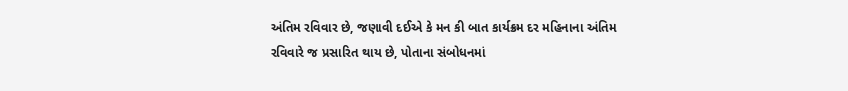અંતિમ રવિવાર છે, જણાવી દઈએ કે મન કી બાત કાર્યક્રમ દર મહિનાના અંતિમ રવિવારે જ પ્રસારિત થાય છે, પોતાના સંબોધનમાં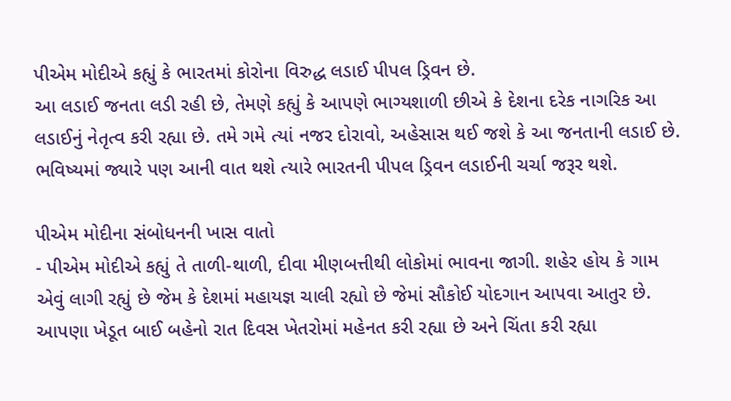પીએમ મોદીએ કહ્યું કે ભારતમાં કોરોના વિરુદ્ધ લડાઈ પીપલ ડ્રિવન છે.
આ લડાઈ જનતા લડી રહી છે, તેમણે કહ્યું કે આપણે ભાગ્યશાળી છીએ કે દેશના દરેક નાગરિક આ લડાઈનું નેતૃત્વ કરી રહ્યા છે. તમે ગમે ત્યાં નજર દોરાવો, અહેસાસ થઈ જશે કે આ જનતાની લડાઈ છે. ભવિષ્યમાં જ્યારે પણ આની વાત થશે ત્યારે ભારતની પીપલ ડ્રિવન લડાઈની ચર્ચા જરૂર થશે.

પીએમ મોદીના સંબોધનની ખાસ વાતો
- પીએમ મોદીએ કહ્યું તે તાળી-થાળી, દીવા મીણબત્તીથી લોકોમાં ભાવના જાગી. શહેર હોય કે ગામ એવું લાગી રહ્યું છે જેમ કે દેશમાં મહાયજ્ઞ ચાલી રહ્યો છે જેમાં સૌકોઈ યોદગાન આપવા આતુર છે. આપણા ખેડૂત બાઈ બહેનો રાત દિવસ ખેતરોમાં મહેનત કરી રહ્યા છે અને ચિંતા કરી રહ્યા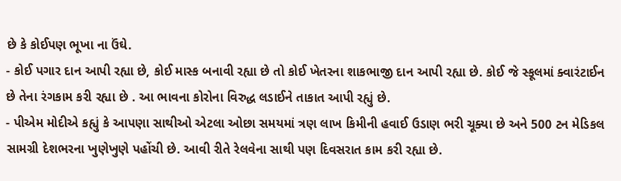છે કે કોઈપણ ભૂખા ના ઉંઘે.
- કોઈ પગાર દાન આપી રહ્યા છે, કોઈ માસ્ક બનાવી રહ્યા છે તો કોઈ ખેતરના શાકભાજી દાન આપી રહ્યા છે. કોઈ જે સ્કૂલમાં ક્વારંટાઈન છે તેના રંગકામ કરી રહ્યા છે . આ ભાવના કોરોના વિરુદ્ધ લડાઈને તાકાત આપી રહ્યું છે.
- પીએમ મોદીએ કહ્યું કે આપણા સાથીઓ એટલા ઓછા સમયમાં ત્રણ લાખ કિમીની હવાઈ ઉડાણ ભરી ચૂક્યા છે અને 500 ટન મેડિકલ સામગ્રી દેશભરના ખુણેખુણે પહોંચી છે. આવી રીતે રેલવેના સાથી પણ દિવસરાત કામ કરી રહ્યા છે.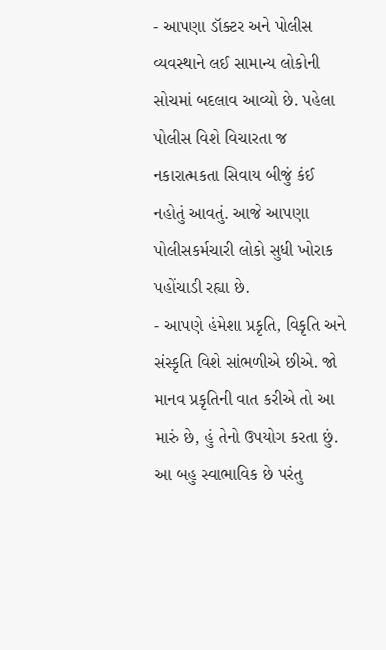- આપણા ડૉક્ટર અને પોલીસ વ્યવસ્થાને લઈ સામાન્ય લોકોની સોચમાં બદલાવ આવ્યો છે. પહેલા પોલીસ વિશે વિચારતા જ નકારાત્મકતા સિવાય બીજું કંઈ નહોતું આવતું. આજે આપણા પોલીસકર્મચારી લોકો સુધી ખોરાક પહોંચાડી રહ્યા છે.
- આપણે હંમેશા પ્રકૃતિ, વિકૃતિ અને સંસ્કૃતિ વિશે સાંભળીએ છીએ. જો માનવ પ્રકૃતિની વાત કરીએ તો આ મારું છે, હું તેનો ઉપયોગ કરતા છું. આ બહુ સ્વાભાવિક છે પરંતુ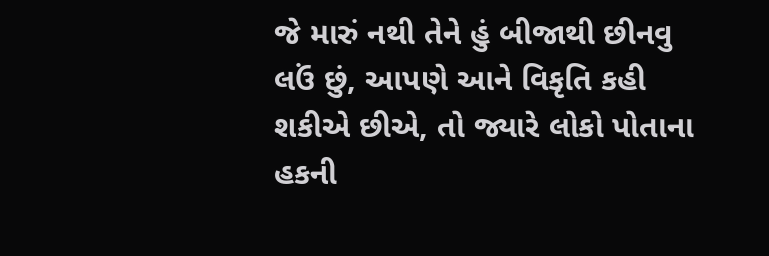જે મારું નથી તેને હું બીજાથી છીનવુ લઉં છું, આપણે આને વિકૃતિ કહી શકીએ છીએ, તો જ્યારે લોકો પોતાના હકની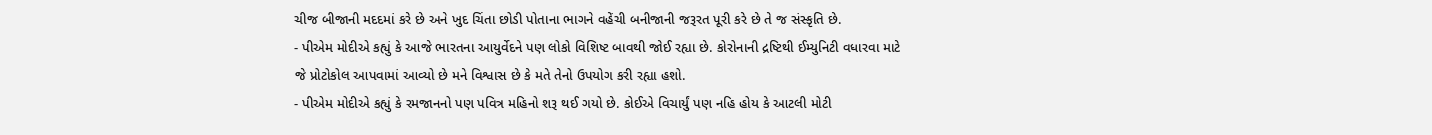ચીજ બીજાની મદદમાં કરે છે અને ખુદ ચિંતા છોડી પોતાના ભાગને વહેંચી બનીજાની જરૂરત પૂરી કરે છે તે જ સંસ્કૃતિ છે.
- પીએમ મોદીએ કહ્યું કે આજે ભારતના આયુર્વેદને પણ લોકો વિશિષ્ટ બાવથી જોઈ રહ્યા છે. કોરોનાની દ્રષ્ટિથી ઈમ્યુનિટી વધારવા માટે જે પ્રોટોકોલ આપવામાં આવ્યો છે મને વિશ્વાસ છે કે મતે તેનો ઉપયોગ કરી રહ્યા હશો.
- પીએમ મોદીએ કહ્યું કે રમજાનનો પણ પવિત્ર મહિનો શરૂ થઈ ગયો છે. કોઈએ વિચાર્યું પણ નહિ હોય કે આટલી મોટી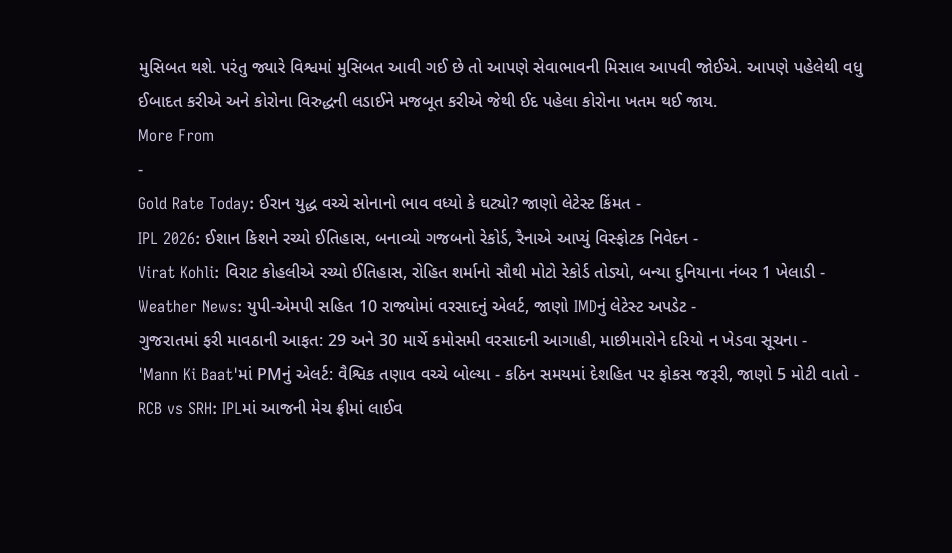મુસિબત થશે. પરંતુ જ્યારે વિશ્વમાં મુસિબત આવી ગઈ છે તો આપણે સેવાભાવની મિસાલ આપવી જોઈએ. આપણે પહેલેથી વધુ ઈબાદત કરીએ અને કોરોના વિરુદ્ધની લડાઈને મજબૂત કરીએ જેથી ઈદ પહેલા કોરોના ખતમ થઈ જાય.
More From
-
Gold Rate Today: ઈરાન યુદ્ધ વચ્ચે સોનાનો ભાવ વધ્યો કે ઘટ્યો? જાણો લેટેસ્ટ કિંમત -
IPL 2026: ઈશાન કિશને રચ્યો ઈતિહાસ, બનાવ્યો ગજબનો રેકોર્ડ, રૈનાએ આપ્યું વિસ્ફોટક નિવેદન -
Virat Kohli: વિરાટ કોહલીએ રચ્યો ઈતિહાસ, રોહિત શર્માનો સૌથી મોટો રેકોર્ડ તોડ્યો, બન્યા દુનિયાના નંબર 1 ખેલાડી -
Weather News: યુપી-એમપી સહિત 10 રાજ્યોમાં વરસાદનું એલર્ટ, જાણો IMDનું લેટેસ્ટ અપડેટ -
ગુજરાતમાં ફરી માવઠાની આફત: 29 અને 30 માર્ચે કમોસમી વરસાદની આગાહી, માછીમારોને દરિયો ન ખેડવા સૂચના -
'Mann Ki Baat'માં PMનું એલર્ટ: વૈશ્વિક તણાવ વચ્ચે બોલ્યા - કઠિન સમયમાં દેશહિત પર ફોકસ જરૂરી, જાણો 5 મોટી વાતો -
RCB vs SRH: IPLમાં આજની મેચ ફ્રીમાં લાઈવ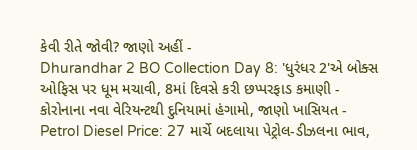કેવી રીતે જોવી? જાણો અહીં -
Dhurandhar 2 BO Collection Day 8: 'ધુરંધર 2'એ બોક્સ ઓફિસ પર ધૂમ મચાવી, 8માં દિવસે કરી છપ્પરફાડ કમાણી -
કોરોનાના નવા વેરિયન્ટથી દુનિયામાં હંગામો, જાણો ખાસિયત -
Petrol Diesel Price: 27 માર્ચે બદલાયા પેટ્રોલ-ડીઝલના ભાવ,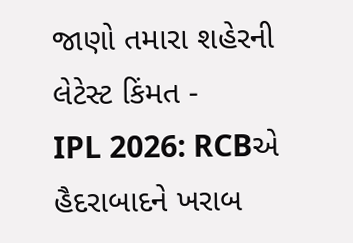જાણો તમારા શહેરની લેટેસ્ટ કિંમત -
IPL 2026: RCBએ હૈદરાબાદને ખરાબ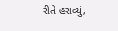રીતે હરાવ્યું,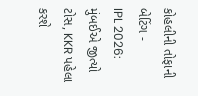કોહલીની તોફાની બેટિંગ -
IPL 2026: મુંબઈએ જીત્યો ટોસ, KKR પહેલા કરશે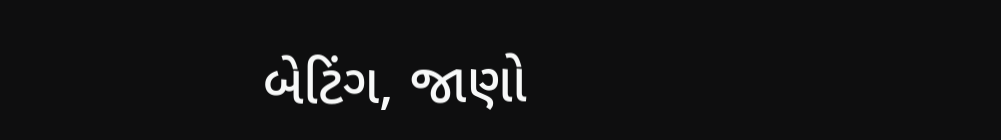બેટિંગ, જાણો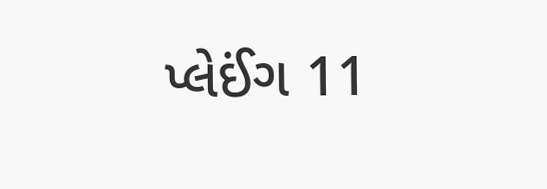પ્લેઈંગ 11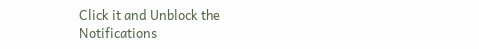Click it and Unblock the Notifications